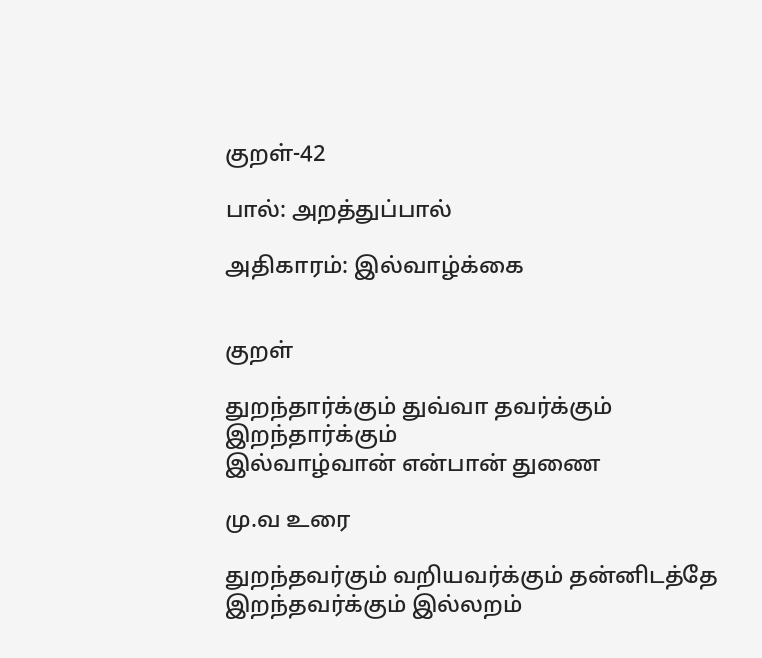குறள்-42

பால்: அறத்துப்பால்

அதிகாரம்: இல்வாழ்க்கை


குறள்

துறந்தார்க்கும் துவ்வா தவர்க்கும் இறந்தார்க்கும்
இல்வாழ்வான் என்பான் துணை

மு.வ உரை

துறந்தவர்கும் வறியவர்க்கும் தன்னிடத்தே இறந்தவர்க்கும் இல்லறம்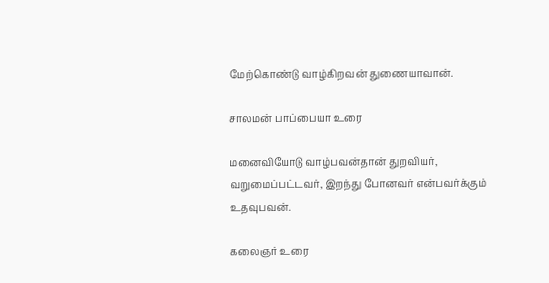மேற்கொண்டு வாழ்கிறவன் துணையாவான்.

சாலமன் பாப்பையா உரை

மனைவியோடு வாழ்பவன்தான் துறவியர், வறுமைப்பட்டவர், இறந்து போனவர் என்பவர்க்கும் உதவுபவன்.

கலைஞர் உரை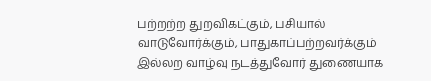பற்றற்ற துறவிகட்கும், பசியால் வாடுவோர்க்கும், பாதுகாப்பற்றவர்க்கும் இல்லற வாழ்வு நடத்துவோர் துணையாக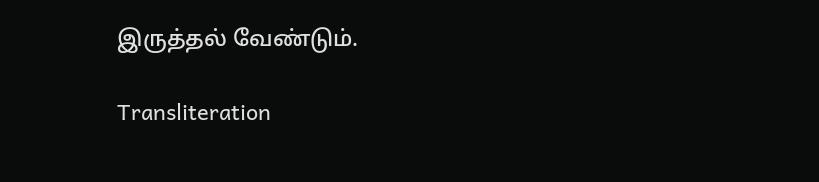இருத்தல் வேண்டும்.

Transliteration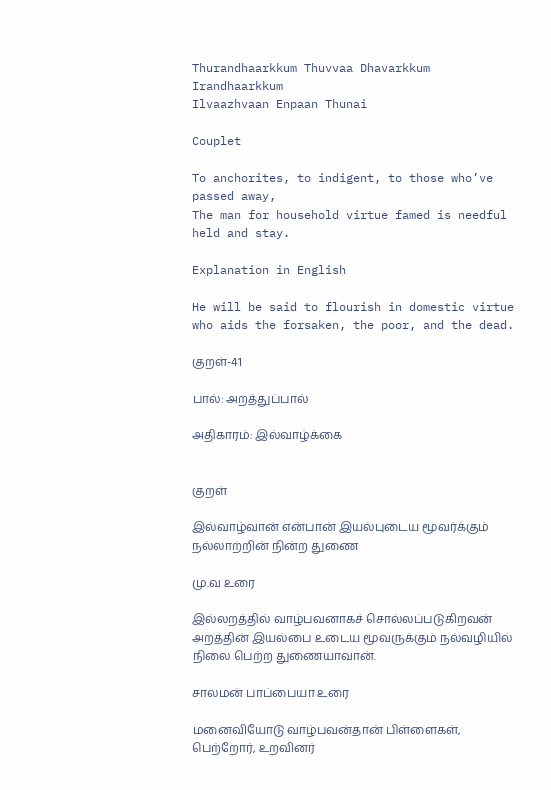Thurandhaarkkum Thuvvaa Dhavarkkum Irandhaarkkum
Ilvaazhvaan Enpaan Thunai

Couplet

To anchorites, to indigent, to those who’ve passed away,
The man for household virtue famed is needful held and stay.

Explanation in English

He will be said to flourish in domestic virtue who aids the forsaken, the poor, and the dead.

குறள்-41

பால்: அறத்துப்பால்

அதிகாரம்: இல்வாழ்க்கை


குறள்

இல்வாழ்வான் என்பான் இயல்புடைய மூவர்க்கும்
நல்லாற்றின் நின்ற துணை

மு.வ உரை

இல்லறத்தில் வாழ்பவனாகச் சொல்லப்படுகிறவன் அறத்தின் இயல்பை உடைய மூவருக்கும் நல்வழியில் நிலை பெற்ற துணையாவான்.

சாலமன் பாப்பையா உரை

மனைவியோடு வாழ்பவன்தான் பிள்ளைகள், பெற்றோர், உறவினர்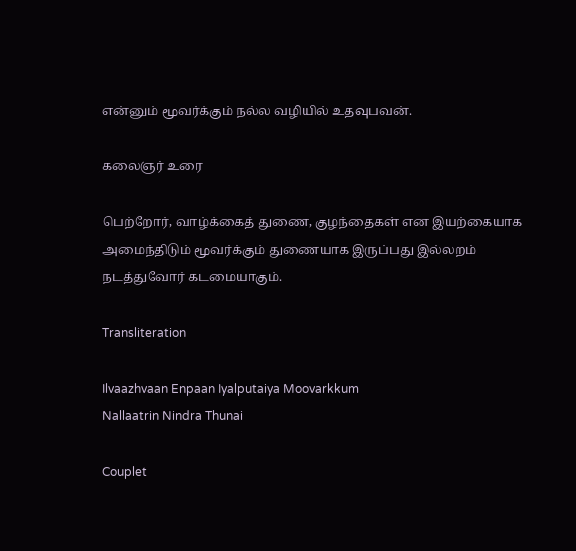என்னும் மூவர்க்கும் நல்ல வழியில் உதவுபவன்.

கலைஞர் உரை

பெற்றோர், வாழ்க்கைத் துணை, குழந்தைகள் என இயற்கையாக அமைந்திடும் மூவர்க்கும் துணையாக இருப்பது இல்லறம் நடத்துவோர் கடமையாகும்.

Transliteration

Ilvaazhvaan Enpaan Iyalputaiya Moovarkkum
Nallaatrin Nindra Thunai

Couplet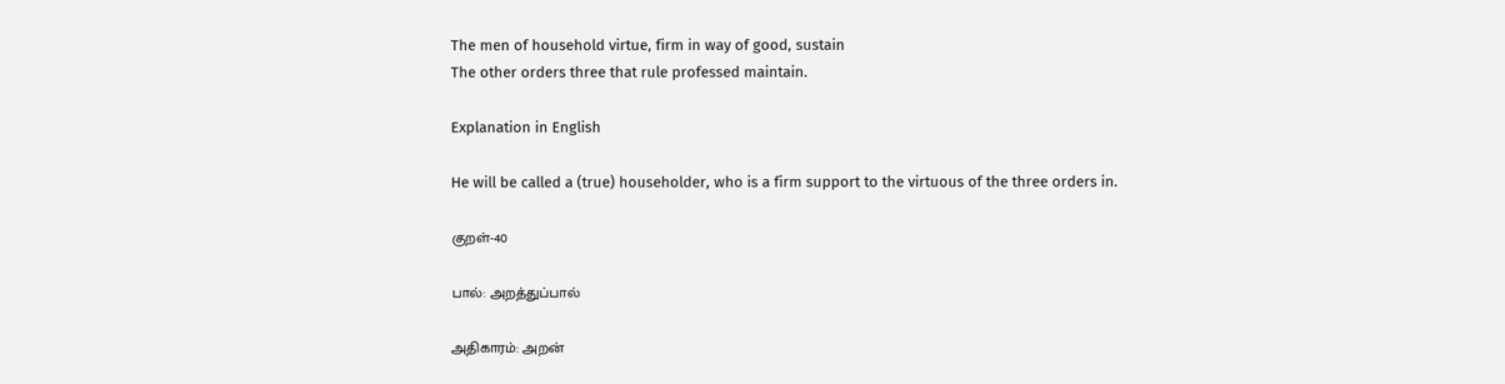The men of household virtue, firm in way of good, sustain
The other orders three that rule professed maintain.

Explanation in English

He will be called a (true) householder, who is a firm support to the virtuous of the three orders in.

குறள்-40

பால்: அறத்துப்பால்

அதிகாரம்: அறன்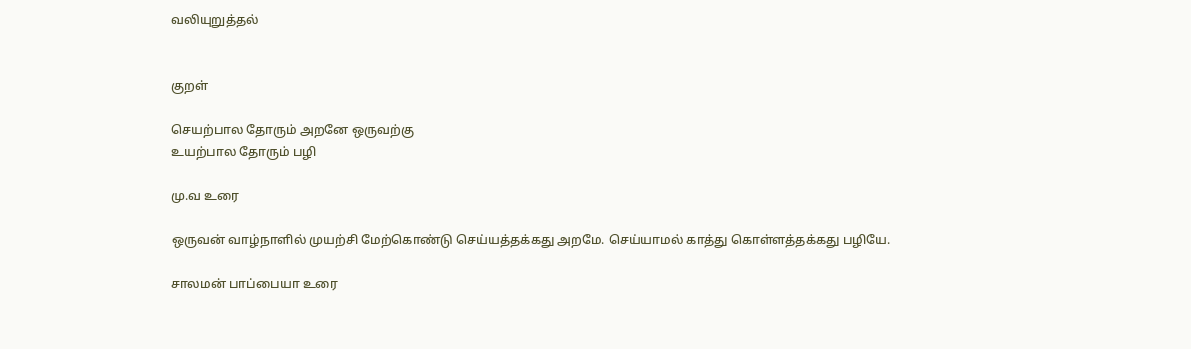வலியுறுத்தல்


குறள்

செயற்பால தோரும் அறனே ஒருவற்கு
உயற்பால தோரும் பழி

மு.வ உரை

ஒருவன் வாழ்நாளில் முயற்சி மேற்கொண்டு செய்யத்தக்கது அறமே. செய்யாமல் காத்து கொள்ளத்தக்கது பழியே.

சாலமன் பாப்பையா உரை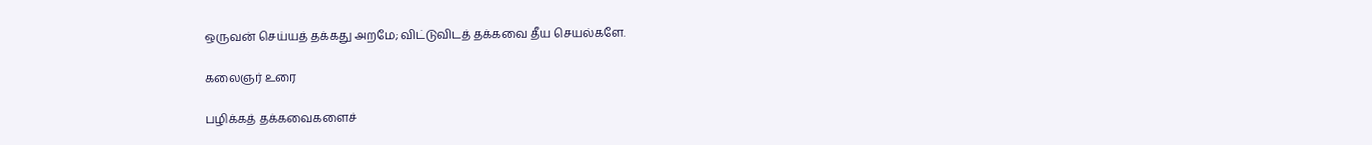ஒருவன் செய்யத் தக்கது அறமே; விட்டுவிடத் தக்கவை தீய செயல்களே.

கலைஞர் உரை

பழிக்கத் தக்கவைகளைச்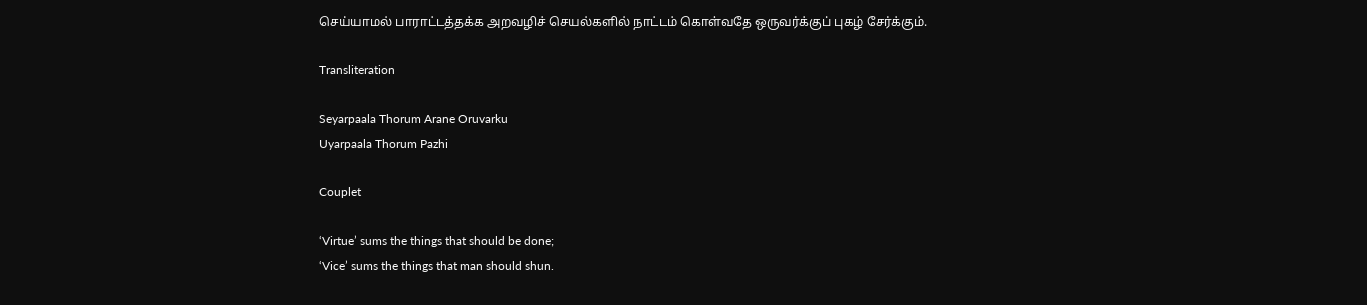செய்யாமல் பாராட்டத்தக்க அறவழிச் செயல்களில் நாட்டம் கொள்வதே ஒருவர்க்குப் புகழ் சேர்க்கும்.

Transliteration

Seyarpaala Thorum Arane Oruvarku
Uyarpaala Thorum Pazhi

Couplet

‘Virtue’ sums the things that should be done;
‘Vice’ sums the things that man should shun.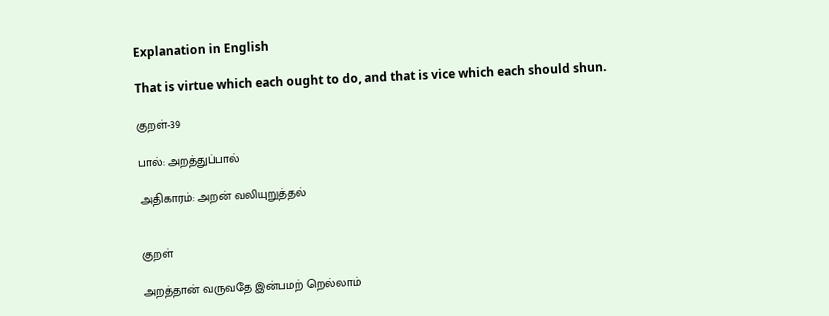Explanation in English

That is virtue which each ought to do, and that is vice which each should shun.

குறள்-39

பால்: அறத்துப்பால்

அதிகாரம்: அறன் வலியுறுத்தல்


குறள்

அறத்தான் வருவதே இன்பமற் றெல்லாம்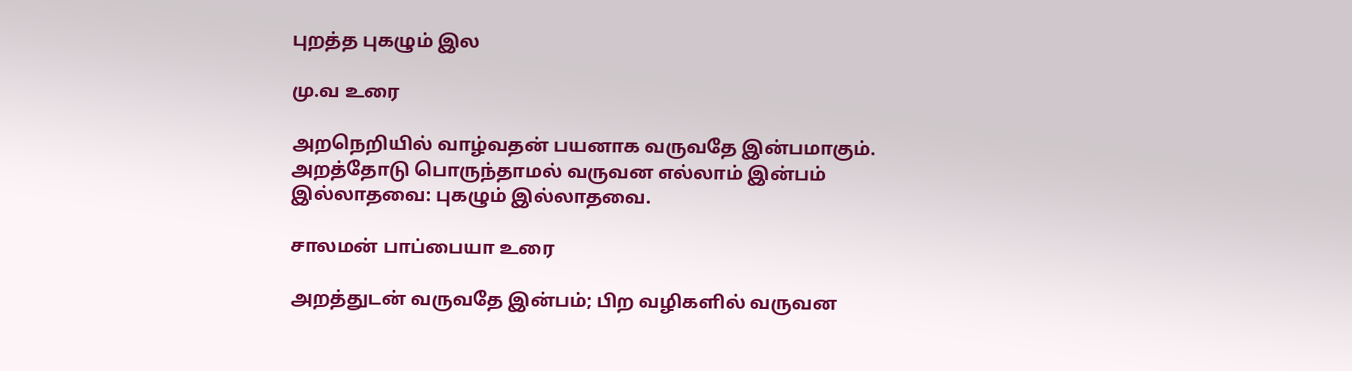புறத்த புகழும் இல

மு.வ உரை

அறநெறியில் வாழ்வதன் பயனாக வருவதே இன்பமாகும். அறத்தோடு பொருந்தாமல் வருவன எல்லாம் இன்பம் இல்லாதவை: புகழும் இல்லாதவை.

சாலமன் பாப்பையா உரை

அறத்துடன் வருவதே இன்பம்; பிற வழிகளில் வருவன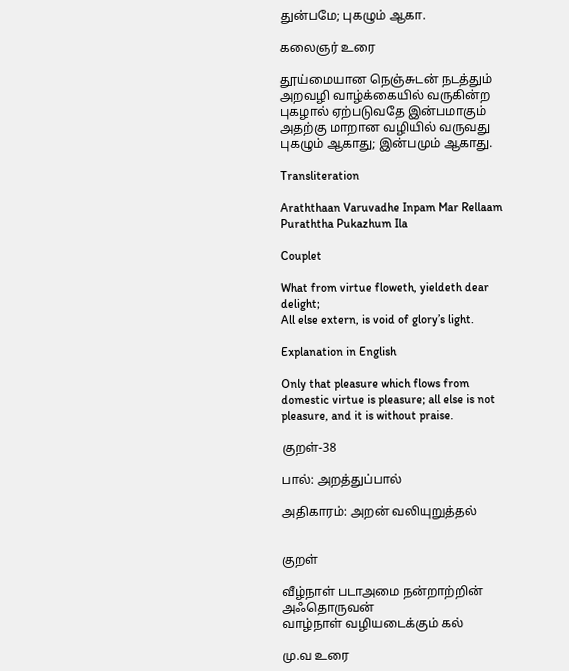துன்பமே; புகழும் ஆகா.

கலைஞர் உரை

தூய்மையான நெஞ்சுடன் நடத்தும் அறவழி வாழ்க்கையில் வருகின்ற புகழால் ஏற்படுவதே இன்பமாகும் அதற்கு மாறான வழியில் வருவது புகழும் ஆகாது; இன்பமும் ஆகாது.

Transliteration

Araththaan Varuvadhe Inpam Mar Rellaam
Puraththa Pukazhum Ila

Couplet

What from virtue floweth, yieldeth dear delight;
All else extern, is void of glory’s light.

Explanation in English

Only that pleasure which flows from domestic virtue is pleasure; all else is not pleasure, and it is without praise.

குறள்-38

பால்: அறத்துப்பால்

அதிகாரம்: அறன் வலியுறுத்தல்


குறள்

வீழ்நாள் படாஅமை நன்றாற்றின் அஃதொருவன்
வாழ்நாள் வழியடைக்கும் கல்

மு.வ உரை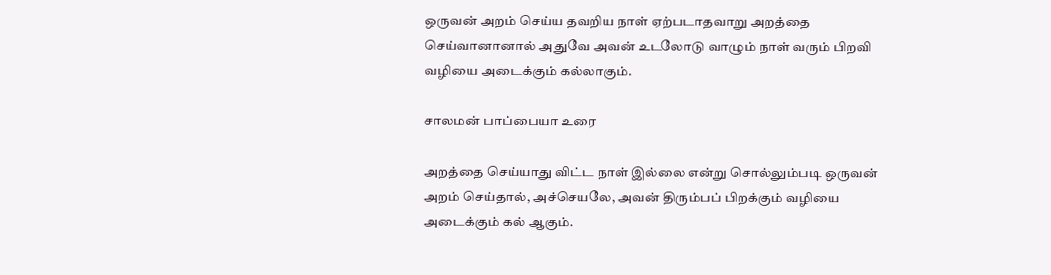ஒருவன் அறம் செய்ய தவறிய நாள் ஏற்படாதவாறு அறத்தை செய்வானானால் அதுவே அவன் உடலோடு வாழும் நாள் வரும் பிறவி வழியை அடைக்கும் கல்லாகும்.

சாலமன் பாப்பையா உரை

அறத்தை செய்யாது விட்ட நாள் இல்லை என்று சொல்லும்படி ஒருவன் அறம் செய்தால், அச்செயலே, அவன் திரும்பப் பிறக்கும் வழியை அடைக்கும் கல் ஆகும்.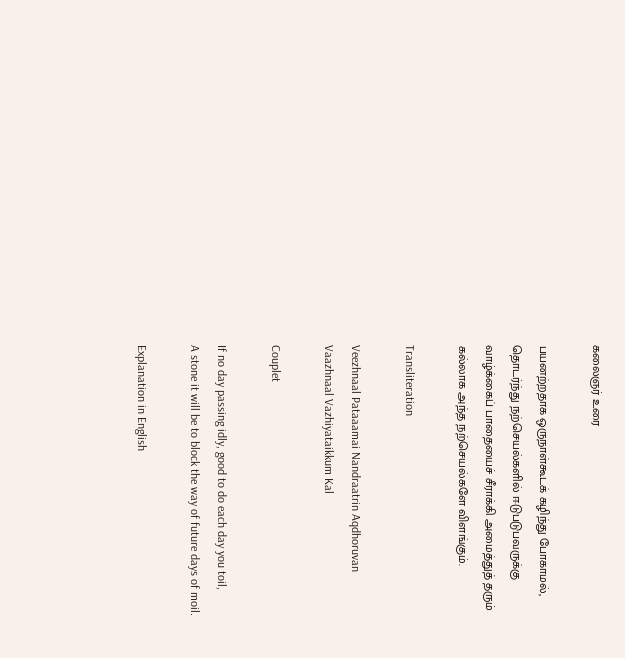கலைஞர் உரை

பயனற்றதாக ஒருநாள்கூடக் கழிந்து போகாமல், தொடர்ந்து நற்செயல்களில் ஈடுபடுபவருக்கு வாழ்க்கைப் பாதையைச் சீராக்கி அமைத்துத் தரும் கல்லாக அந்த நற்செயல்களே விளங்கும்.

Transliteration

Veezhnaal Pataaamai Nandraatrin Aqdhoruvan
Vaazhnaal Vazhiyataikkum Kal

Couplet

If no day passing idly, good to do each day you toil,
A stone it will be to block the way of future days of moil.

Explanation in English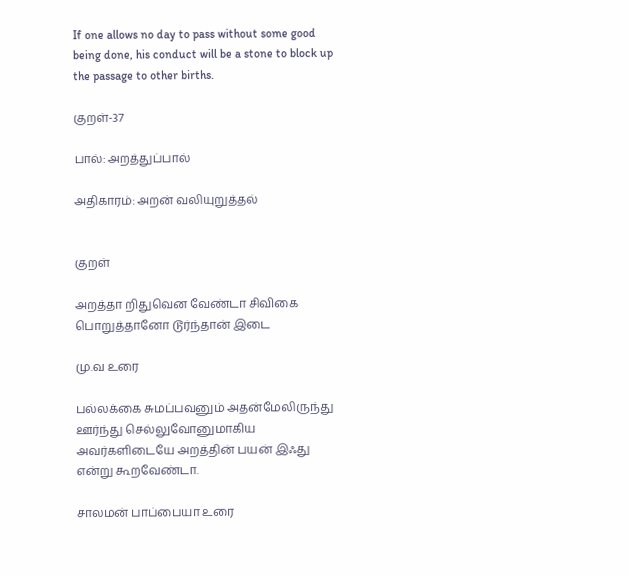If one allows no day to pass without some good being done, his conduct will be a stone to block up the passage to other births.

குறள்-37

பால்: அறத்துப்பால்

அதிகாரம்: அறன் வலியுறுத்தல்


குறள்

அறத்தா றிதுவென வேண்டா சிவிகை
பொறுத்தானோ டூர்ந்தான் இடை

மு.வ உரை

பல்லக்கை சுமப்பவனும் அதன்மேலிருந்து ஊர்ந்து செல்லுவோனுமாகிய அவர்களிடையே அறத்தின் பயன் இஃது என்று கூறவேண்டா.

சாலமன் பாப்பையா உரை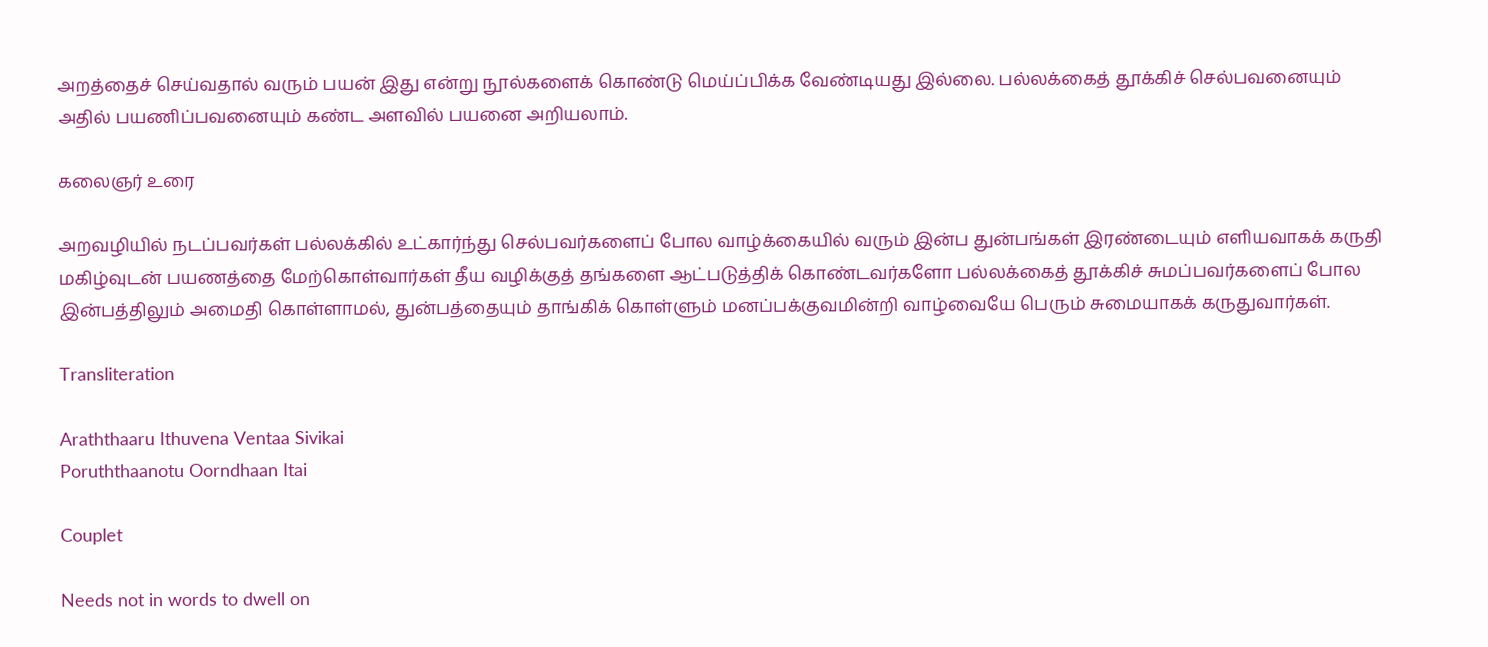அறத்தைச் செய்வதால் வரும் பயன் இது என்று நூல்களைக் கொண்டு மெய்ப்பிக்க வேண்டியது இல்லை. பல்லக்கைத் தூக்கிச் செல்பவனையும் அதில் பயணிப்பவனையும் கண்ட அளவில் பயனை அறியலாம்.

கலைஞர் உரை

அறவழியில் நடப்பவர்கள் பல்லக்கில் உட்கார்ந்து செல்பவர்களைப் போல வாழ்க்கையில் வரும் இன்ப துன்பங்கள் இரண்டையும் எளியவாகக் கருதி மகிழ்வுடன் பயணத்தை மேற்கொள்வார்கள் தீய வழிக்குத் தங்களை ஆட்படுத்திக் கொண்டவர்களோ பல்லக்கைத் தூக்கிச் சுமப்பவர்களைப் போல இன்பத்திலும் அமைதி கொள்ளாமல், துன்பத்தையும் தாங்கிக் கொள்ளும் மனப்பக்குவமின்றி வாழ்வையே பெரும் சுமையாகக் கருதுவார்கள்.

Transliteration

Araththaaru Ithuvena Ventaa Sivikai
Poruththaanotu Oorndhaan Itai

Couplet

Needs not in words to dwell on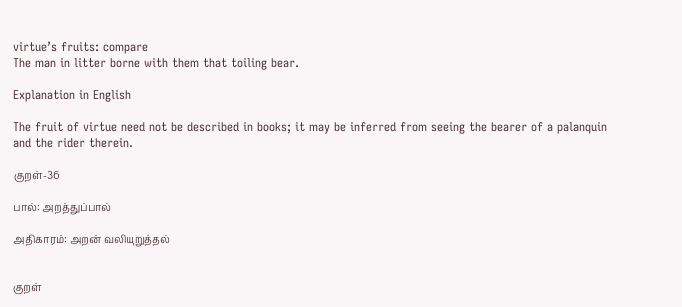virtue’s fruits: compare
The man in litter borne with them that toiling bear.

Explanation in English

The fruit of virtue need not be described in books; it may be inferred from seeing the bearer of a palanquin and the rider therein.

குறள்-36

பால்: அறத்துப்பால்

அதிகாரம்: அறன் வலியுறுத்தல்


குறள்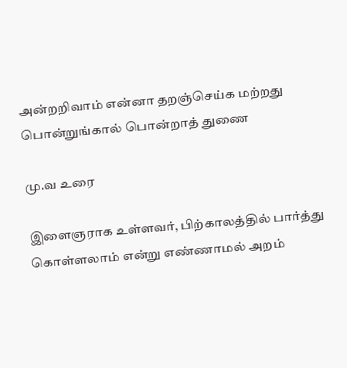அன்றறிவாம் என்னா தறஞ்செய்க மற்றது
பொன்றுங்கால் பொன்றாத் துணை

மு.வ உரை

இளைஞராக உள்ளவர், பிற்காலத்தில் பார்த்து கொள்ளலாம் என்று எண்ணாமல் அறம்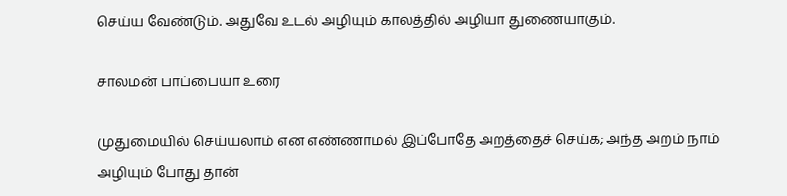செய்ய வேண்டும். அதுவே உடல் அழியும் காலத்தில் அழியா துணையாகும்.

சாலமன் பாப்பையா உரை

முதுமையில் செய்யலாம் என எண்ணாமல் இப்போதே அறத்தைச் செய்க; அந்த அறம் நாம் அழியும் போது தான்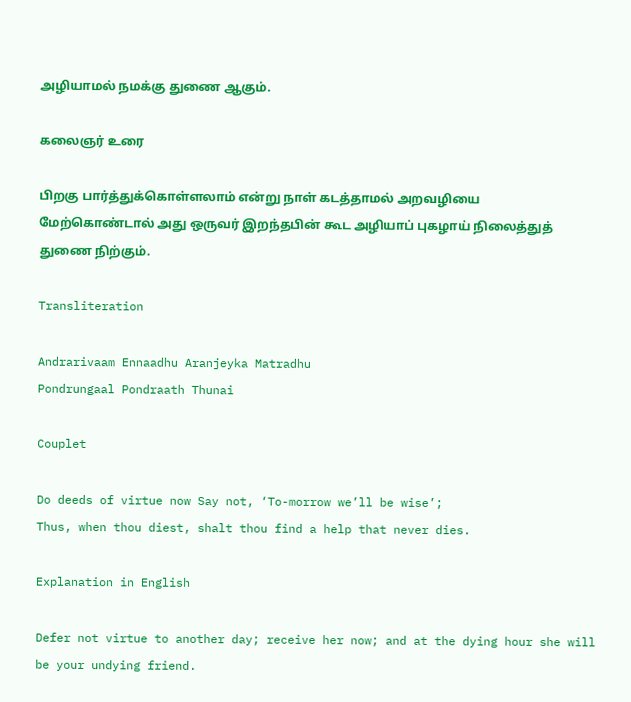அழியாமல் நமக்கு துணை ஆகும்.

கலைஞர் உரை

பிறகு பார்த்துக்கொள்ளலாம் என்று நாள் கடத்தாமல் அறவழியை மேற்கொண்டால் அது ஒருவர் இறந்தபின் கூட அழியாப் புகழாய் நிலைத்துத் துணை நிற்கும்.

Transliteration

Andrarivaam Ennaadhu Aranjeyka Matradhu
Pondrungaal Pondraath Thunai

Couplet

Do deeds of virtue now Say not, ‘To-morrow we’ll be wise’;
Thus, when thou diest, shalt thou find a help that never dies.

Explanation in English

Defer not virtue to another day; receive her now; and at the dying hour she will be your undying friend.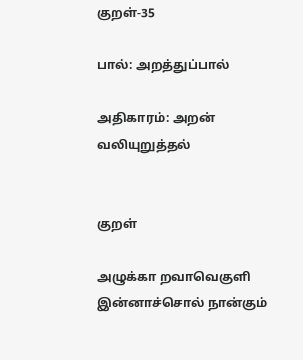குறள்-35

பால்: அறத்துப்பால்

அதிகாரம்: அறன் வலியுறுத்தல்


குறள்

அழுக்கா றவாவெகுளி இன்னாச்சொல் நான்கும்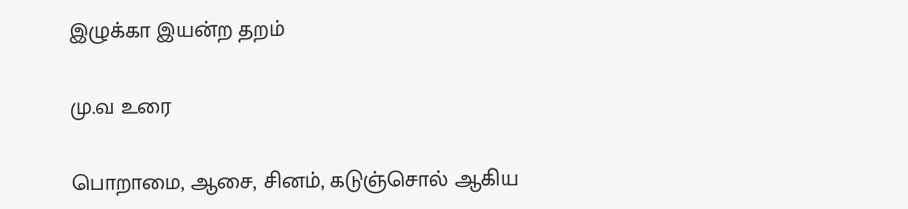இழுக்கா இயன்ற தறம்

மு.வ உரை

பொறாமை, ஆசை, சினம், கடுஞ்சொல் ஆகிய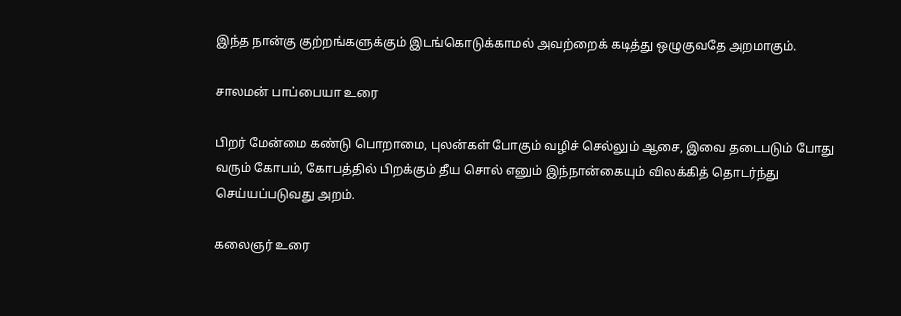இந்த நான்கு குற்றங்களுக்கும் இடங்கொடுக்காமல் அவற்றைக் கடித்து ஒழுகுவதே அறமாகும்.

சாலமன் பாப்பையா உரை

பிறர் மேன்மை கண்டு பொறாமை, புலன்கள் போகும் வழிச் செல்லும் ஆசை, இவை தடைபடும் போது வரும் கோபம், கோபத்தில் பிறக்கும் தீய சொல் எனும் இந்நான்கையும் விலக்கித் தொடர்ந்து செய்யப்படுவது அறம்.

கலைஞர் உரை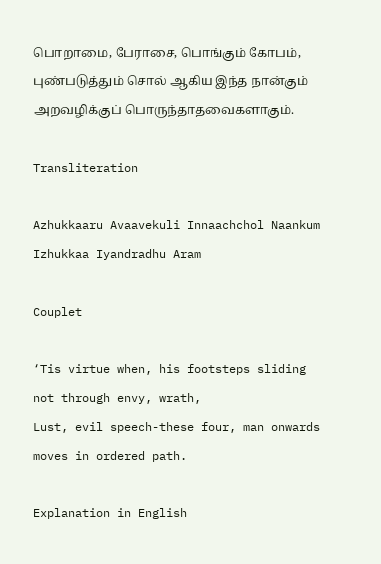பொறாமை, பேராசை, பொங்கும் கோபம், புண்படுத்தும் சொல் ஆகிய இந்த நான்கும் அறவழிக்குப் பொருந்தாதவைகளாகும்.

Transliteration

Azhukkaaru Avaavekuli Innaachchol Naankum
Izhukkaa Iyandradhu Aram

Couplet

‘Tis virtue when, his footsteps sliding not through envy, wrath,
Lust, evil speech-these four, man onwards moves in ordered path.

Explanation in English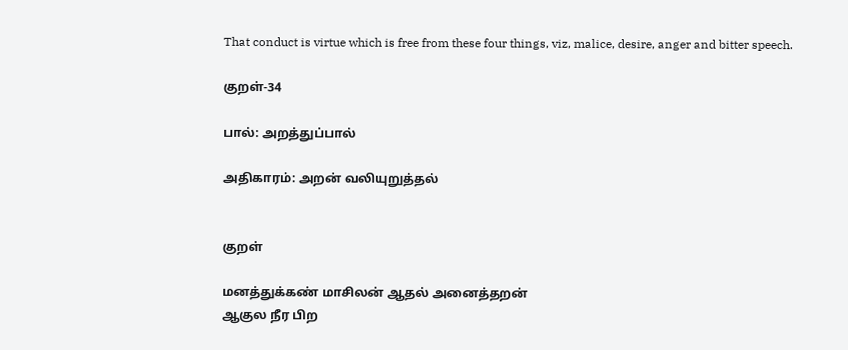That conduct is virtue which is free from these four things, viz, malice, desire, anger and bitter speech.

குறள்-34

பால்: அறத்துப்பால்

அதிகாரம்: அறன் வலியுறுத்தல்


குறள்

மனத்துக்கண் மாசிலன் ஆதல் அனைத்தறன்
ஆகுல நீர பிற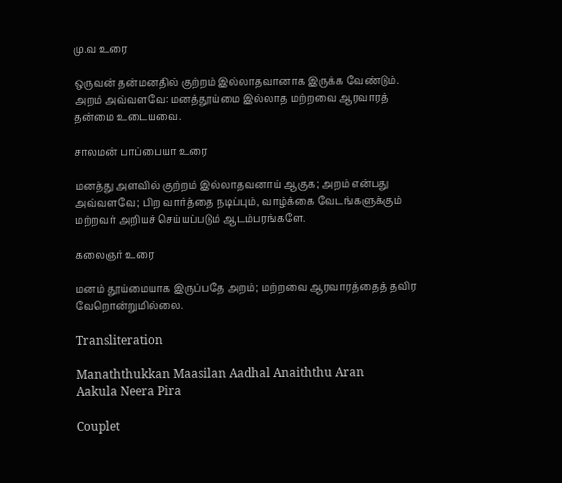மு.வ உரை

ஒருவன் தன்மனதில் குற்றம் இல்லாதவானாக இருக்க வேண்டும். அறம் அவ்வளவே: மனத்தூய்மை இல்லாத மற்றவை ஆரவாரத் தன்மை உடையவை.

சாலமன் பாப்பையா உரை

மனத்து அளவில் குற்றம் இல்லாதவனாய் ஆகுக; அறம் என்பது அவ்வளவே; பிற வார்த்தை நடிப்பும், வாழ்க்கை வேடங்களுக்கும் மற்றவர் அறியச் செய்யப்படும் ஆடம்பரங்களே.

கலைஞர் உரை

மனம் தூய்மையாக இருப்பதே அறம்; மற்றவை ஆரவாரத்தைத் தவிர வேறொன்றுமில்லை.

Transliteration

Manaththukkan Maasilan Aadhal Anaiththu Aran
Aakula Neera Pira

Couplet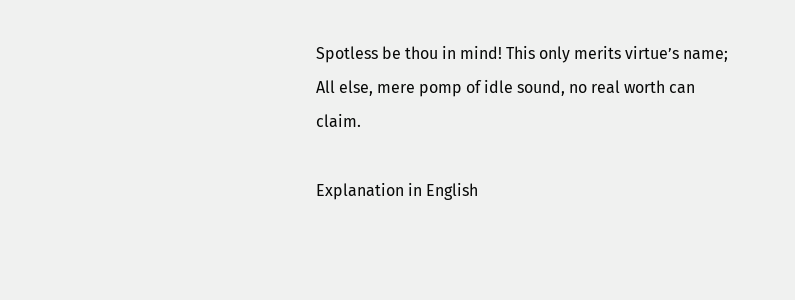Spotless be thou in mind! This only merits virtue’s name;
All else, mere pomp of idle sound, no real worth can claim.

Explanation in English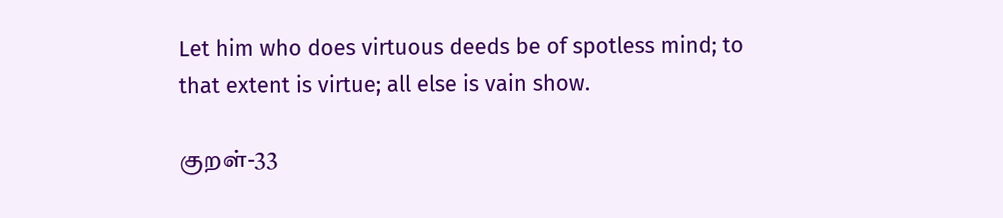Let him who does virtuous deeds be of spotless mind; to that extent is virtue; all else is vain show.

குறள்-33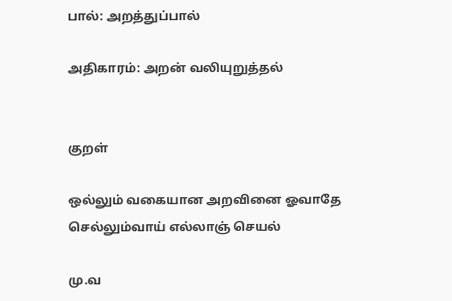பால்: அறத்துப்பால்

அதிகாரம்: அறன் வலியுறுத்தல்


குறள்

ஒல்லும் வகையான அறவினை ஓவாதே
செல்லும்வாய் எல்லாஞ் செயல்

மு.வ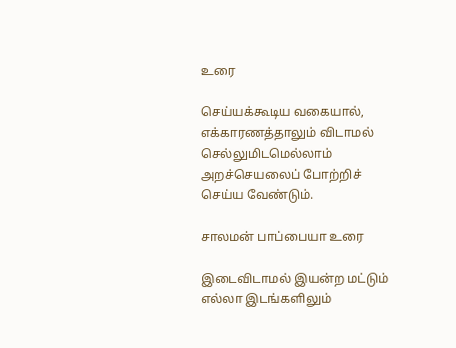உரை

செய்யக்கூடிய வகையால், எக்காரணத்தாலும் விடாமல் செல்லுமிடமெல்லாம் அறச்செயலைப் போற்றிச் செய்ய வேண்டும்.

சாலமன் பாப்பையா உரை

இடைவிடாமல் இயன்ற மட்டும் எல்லா இடங்களிலும்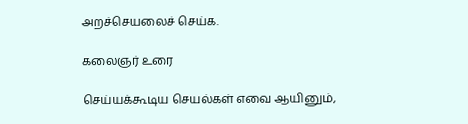அறச்செயலைச் செய்க.

கலைஞர் உரை

செய்யக்கூடிய செயல்கள் எவை ஆயினும்,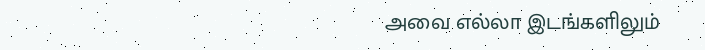அவை எல்லா இடங்களிலும்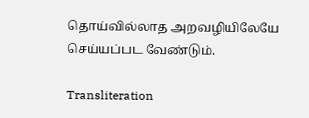தொய்வில்லாத அறவழியிலேயே செய்யப்பட வேண்டும்.

Transliteration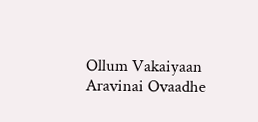Ollum Vakaiyaan Aravinai Ovaadhe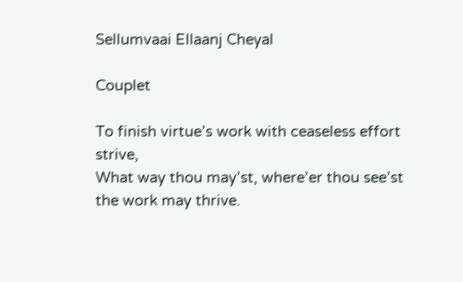Sellumvaai Ellaanj Cheyal

Couplet

To finish virtue’s work with ceaseless effort strive,
What way thou may’st, where’er thou see’st the work may thrive.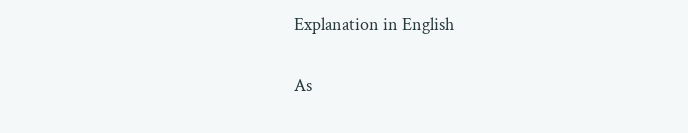Explanation in English

As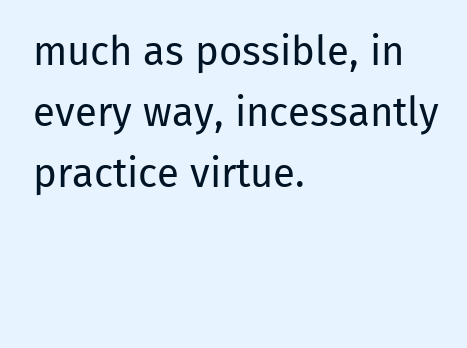much as possible, in every way, incessantly practice virtue.